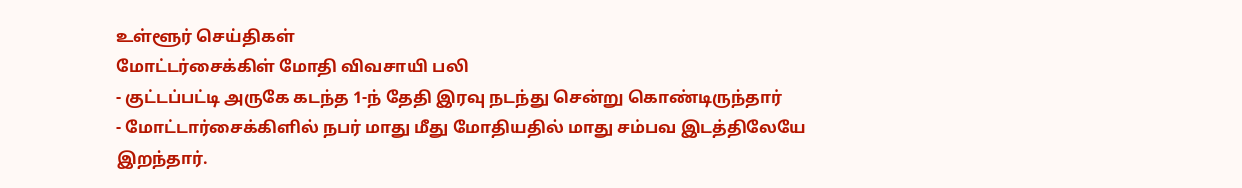உள்ளூர் செய்திகள்
மோட்டர்சைக்கிள் மோதி விவசாயி பலி
- குட்டப்பட்டி அருகே கடந்த 1-ந் தேதி இரவு நடந்து சென்று கொண்டிருந்தார்
- மோட்டார்சைக்கிளில் நபர் மாது மீது மோதியதில் மாது சம்பவ இடத்திலேயே இறந்தார்.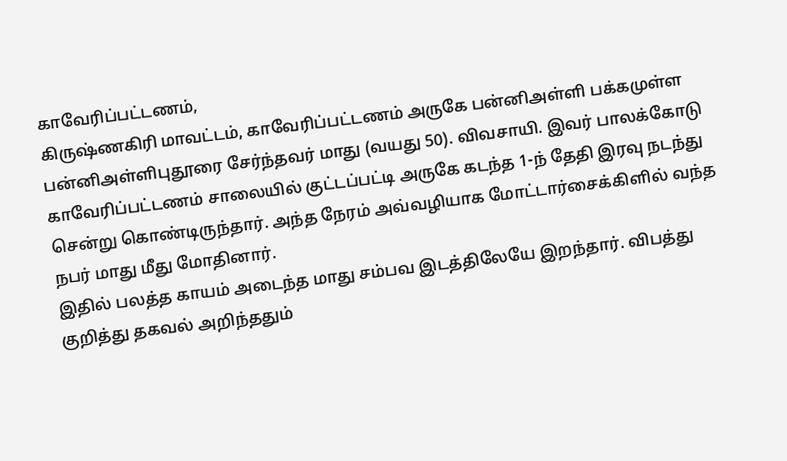காவேரிப்பட்டணம்,
கிருஷ்ணகிரி மாவட்டம், காவேரிப்பட்டணம் அருகே பன்னிஅள்ளி பக்கமுள்ள பன்னிஅள்ளிபுதூரை சேர்ந்தவர் மாது (வயது 50). விவசாயி. இவர் பாலக்கோடு காவேரிப்பட்டணம் சாலையில் குட்டப்பட்டி அருகே கடந்த 1-ந் தேதி இரவு நடந்து சென்று கொண்டிருந்தார். அந்த நேரம் அவ்வழியாக மோட்டார்சைக்கிளில் வந்த நபர் மாது மீது மோதினார்.
இதில் பலத்த காயம் அடைந்த மாது சம்பவ இடத்திலேயே இறந்தார். விபத்து குறித்து தகவல் அறிந்ததும்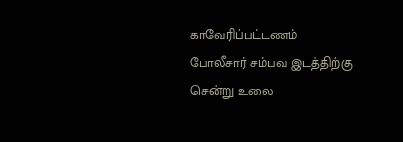காவேரிப்பட்டணம் போலீசார் சம்பவ இடத்திற்கு சென்று உலை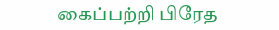கைப்பற்றி பிரேத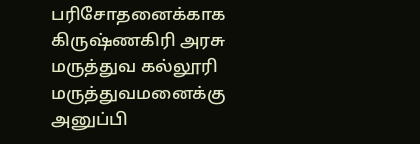பரிசோதனைக்காக கிருஷ்ணகிரி அரசு மருத்துவ கல்லூரி மருத்துவமனைக்கு அனுப்பி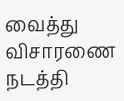வைத்து விசாரணை நடத்தி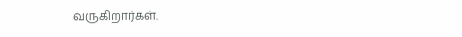வருகிறார்கள்.